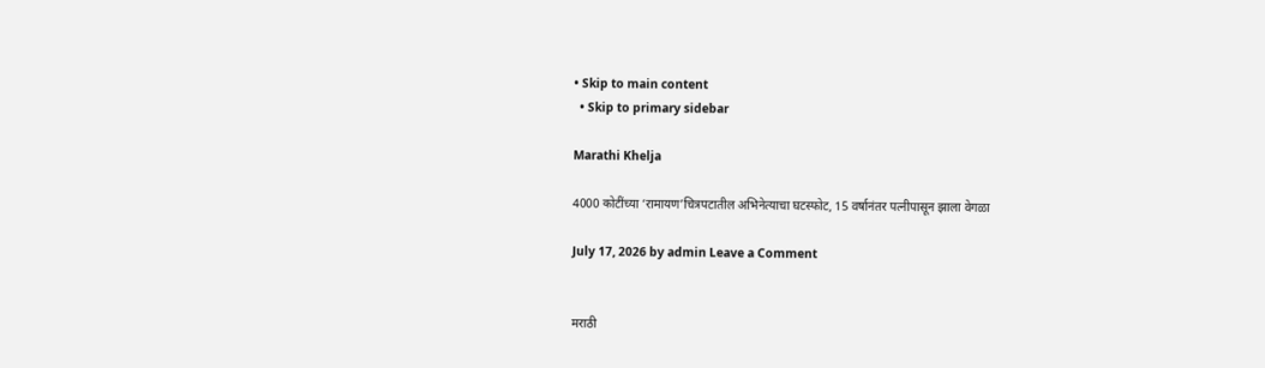• Skip to main content
  • Skip to primary sidebar

Marathi Khelja

4000 कोटींच्या ‘रामायण’चित्रपटातील अभिनेत्याचा घटस्फोट, 15 वर्षानंतर पत्नीपासून झाला वेगळा

July 17, 2026 by admin Leave a Comment


मराठी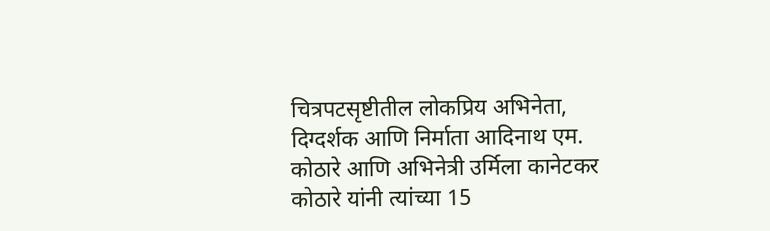चित्रपटसृष्टीतील लोकप्रिय अभिनेता, दिग्दर्शक आणि निर्माता आदिनाथ एम. कोठारे आणि अभिनेत्री उर्मिला कानेटकर कोठारे यांनी त्यांच्या 15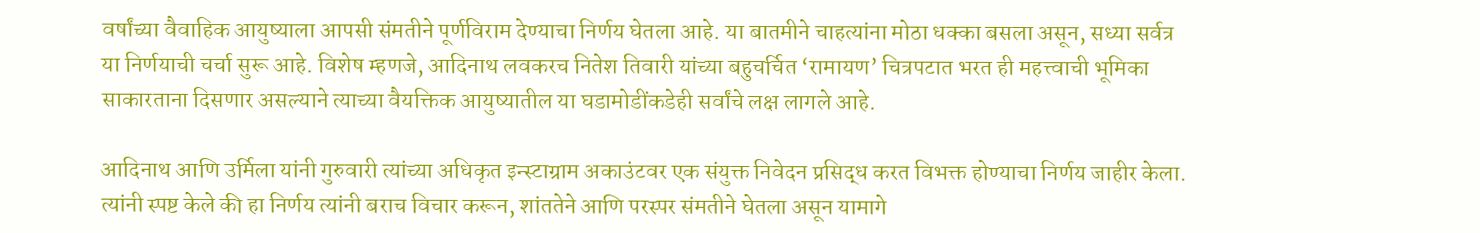वर्षांच्या वैवाहिक आयुष्याला आपसी संमतीने पूर्णविराम देण्याचा निर्णय घेतला आहे. या बातमीने चाहत्यांना मोठा धक्का बसला असून, सध्या सर्वत्र या निर्णयाची चर्चा सुरू आहे. विशेष म्हणजे, आदिनाथ लवकरच नितेश तिवारी यांच्या बहुचर्चित ‘रामायण’ चित्रपटात भरत ही महत्त्वाची भूमिका साकारताना दिसणार असल्याने त्याच्या वैयक्तिक आयुष्यातील या घडामोडींकडेही सर्वांचे लक्ष लागले आहे.

आदिनाथ आणि उर्मिला यांनी गुरुवारी त्यांच्या अधिकृत इन्स्टाग्राम अकाउंटवर एक संयुक्त निवेदन प्रसिद्ध करत विभक्त होण्याचा निर्णय जाहीर केला. त्यांनी स्पष्ट केले की हा निर्णय त्यांनी बराच विचार करून, शांततेने आणि परस्पर संमतीने घेतला असून यामागे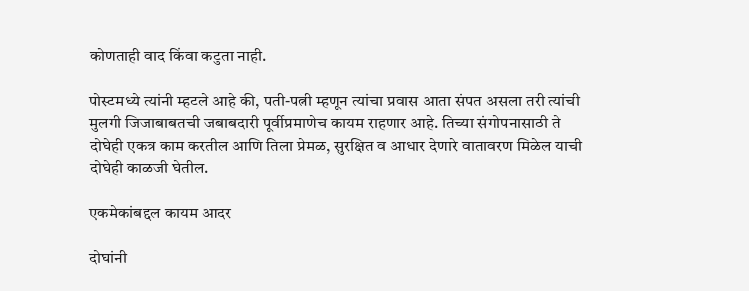कोणताही वाद किंवा कटुता नाही.

पोस्टमध्ये त्यांनी म्हटले आहे की, पती-पत्नी म्हणून त्यांचा प्रवास आता संपत असला तरी त्यांची मुलगी जिजाबाबतची जबाबदारी पूर्वीप्रमाणेच कायम राहणार आहे. तिच्या संगोपनासाठी ते दोघेही एकत्र काम करतील आणि तिला प्रेमळ, सुरक्षित व आधार देणारे वातावरण मिळेल याची दोघेही काळजी घेतील.

एकमेकांबद्दल कायम आदर

दोघांनी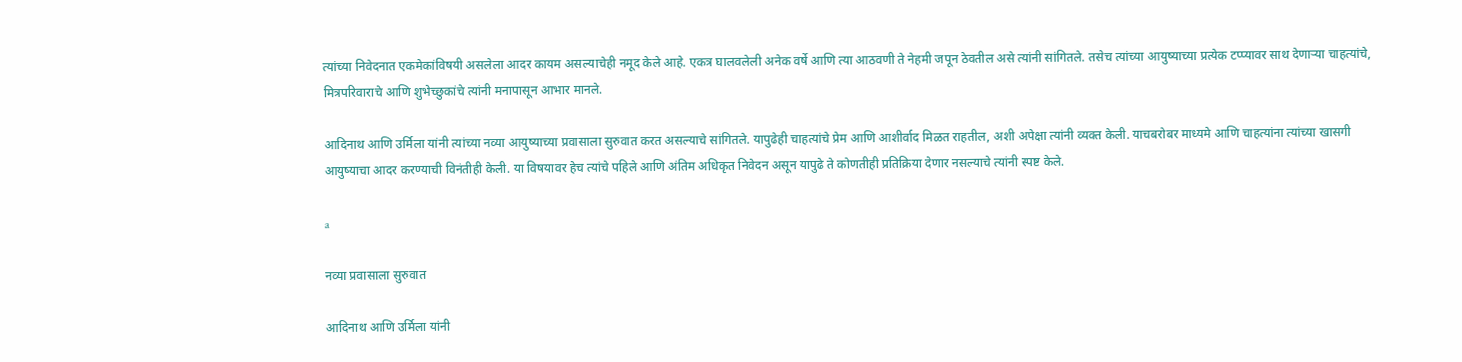त्यांच्या निवेदनात एकमेकांविषयी असलेला आदर कायम असल्याचेही नमूद केले आहे. एकत्र घालवलेली अनेक वर्षे आणि त्या आठवणी ते नेहमी जपून ठेवतील असे त्यांनी सांगितले. तसेच त्यांच्या आयुष्याच्या प्रत्येक टप्प्यावर साथ देणाऱ्या चाहत्यांचे, मित्रपरिवाराचे आणि शुभेच्छुकांचे त्यांनी मनापासून आभार मानले.

आदिनाथ आणि उर्मिला यांनी त्यांच्या नव्या आयुष्याच्या प्रवासाला सुरुवात करत असल्याचे सांगितले. यापुढेही चाहत्यांचे प्रेम आणि आशीर्वाद मिळत राहतील, अशी अपेक्षा त्यांनी व्यक्त केली. याचबरोबर माध्यमे आणि चाहत्यांना त्यांच्या खासगी आयुष्याचा आदर करण्याची विनंतीही केली. या विषयावर हेच त्यांचे पहिले आणि अंतिम अधिकृत निवेदन असून यापुढे ते कोणतीही प्रतिक्रिया देणार नसल्याचे त्यांनी स्पष्ट केले.

a

नव्या प्रवासाला सुरुवात

आदिनाथ आणि उर्मिला यांनी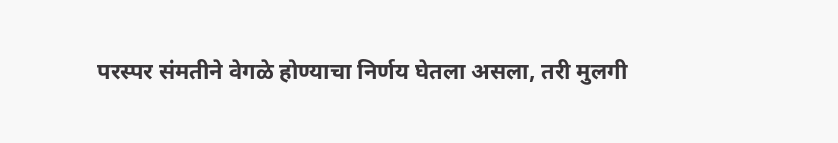परस्पर संमतीने वेगळे होण्याचा निर्णय घेतला असला, तरी मुलगी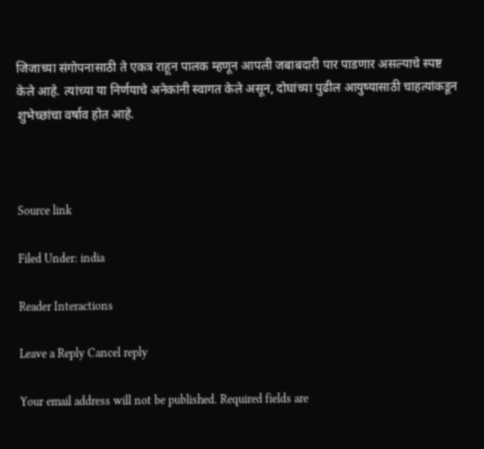जिजाच्या संगोपनासाठी ते एकत्र राहून पालक म्हणून आपली जबाबदारी पार पाडणार असल्याचे स्पष्ट केले आहे. त्यांच्या या निर्णयाचे अनेकांनी स्वागत केले असून, दोघांच्या पुढील आयुष्यासाठी चाहत्यांकडून शुभेच्छांचा वर्षाव होत आहे.



Source link

Filed Under: india

Reader Interactions

Leave a Reply Cancel reply

Your email address will not be published. Required fields are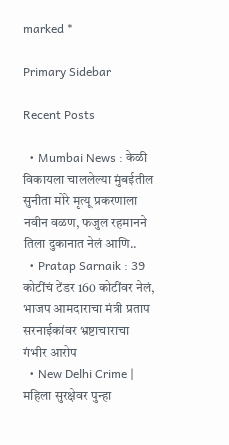marked *

Primary Sidebar

Recent Posts

  • Mumbai News : केळी विकायला चाललेल्या मुंबईतील सुनीता मोरे मृत्यू प्रकरणाला नवीन वळण, फजुल रहमानने तिला दुकानात नेलं आणि..
  • Pratap Sarnaik : 39 कोटींचं टेंडर 160 कोटींवर नेलं, भाजप आमदाराचा मंत्री प्रताप सरनाईकांवर भ्रष्टाचाराचा गंभीर आरोप
  • New Delhi Crime | महिला सुरक्षेवर पुन्हा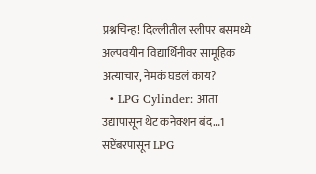प्रश्नचिन्ह! दिल्लीतील स्लीपर बसमध्ये अल्पवयीन विद्यार्थिनीवर सामूहिक अत्याचार, नेमकं घडलं काय?
  • LPG Cylinder: आता उद्यापासून थेट कनेक्शन बंद…1 सप्टेंबरपासून LPG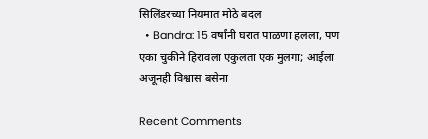सिलिंडरच्या नियमात मोठे बदल
  • Bandra: 15 वर्षांनी घरात पाळणा हलला, पण एका चुकीने हिरावला एकुलता एक मुलगा; आईला अजूनही विश्वास बसेना

Recent Comments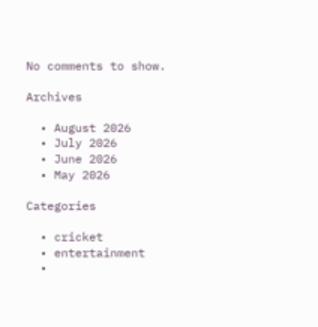No comments to show.

Archives

  • August 2026
  • July 2026
  • June 2026
  • May 2026

Categories

  • cricket
  • entertainment
  •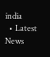india
  • Latest News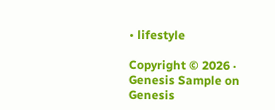• lifestyle

Copyright © 2026 · Genesis Sample on Genesis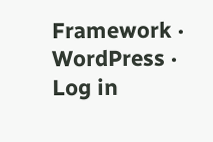Framework · WordPress · Log in